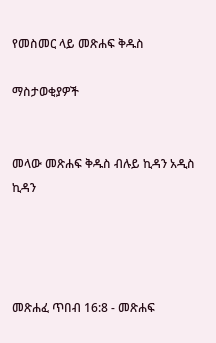የመስመር ላይ መጽሐፍ ቅዱስ

ማስታወቂያዎች


መላው መጽሐፍ ቅዱስ ብሉይ ኪዳን አዲስ ኪዳን




መጽሐፈ ጥበብ 16:8 - መጽሐፍ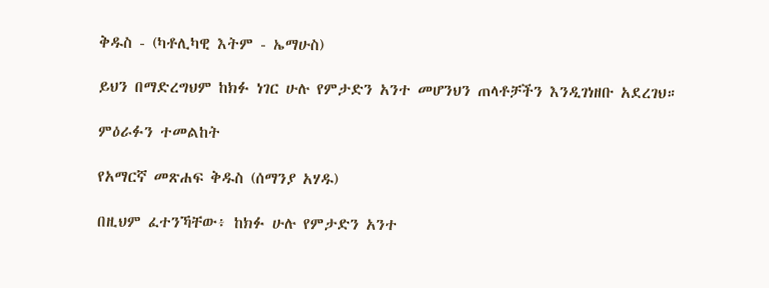ቅዱስ - (ካቶሊካዊ እትም - ኤማሁስ)

ይህን በማድረግህም ከክፉ ነገር ሁሉ የምታድን አንተ መሆንህን ጠላቶቻችን እንዲገነዘቡ አደረገህ።

ምዕራፉን ተመልከት

የአማርኛ መጽሐፍ ቅዱስ (ሰማንያ አሃዱ)

በዚህም ፈተንኻቸው፥ ከክፉ ሁሉ የምታድን አንተ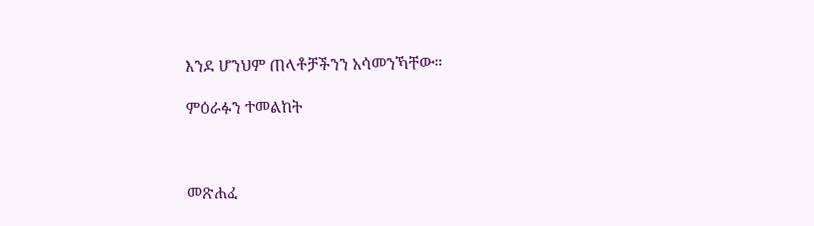እንደ ሆንህም ጠላቶቻችንን አሳመንኻቸው።

ምዕራፉን ተመልከት



መጽሐፈ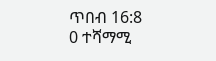ጥበብ 16:8
0 ተሻማሚ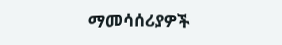ማመሳሰሪያዎች